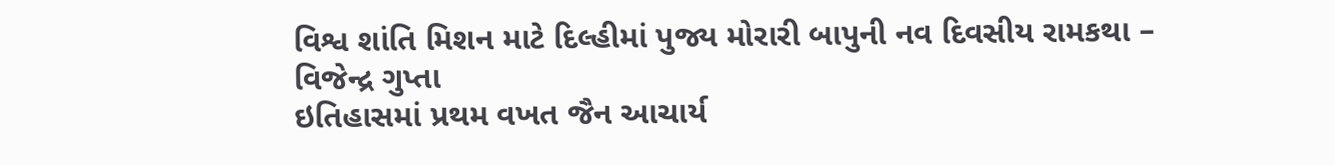વિશ્વ શાંતિ મિશન માટે દિલ્હીમાં પુજ્ય મોરારી બાપુની નવ દિવસીય રામકથા – વિજેન્દ્ર ગુપ્તા
ઇતિહાસમાં પ્રથમ વખત જૈન આચાર્ય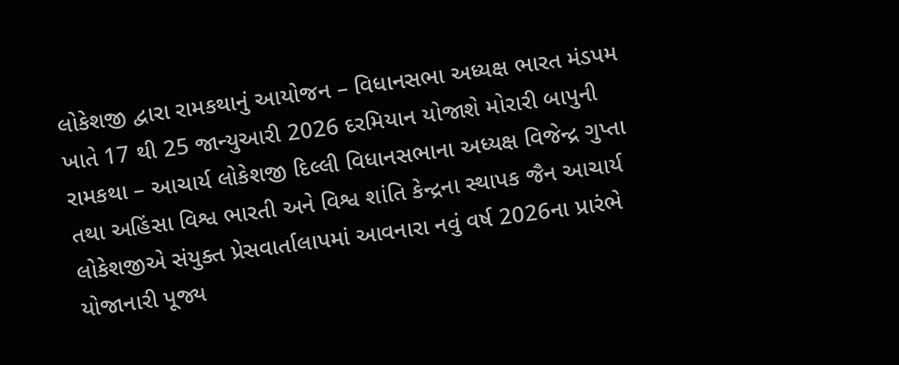લોકેશજી દ્વારા રામકથાનું આયોજન – વિધાનસભા અધ્યક્ષ ભારત મંડપમ ખાતે 17 થી 25 જાન્યુઆરી 2026 દરમિયાન યોજાશે મોરારી બાપુની રામકથા – આચાર્ય લોકેશજી દિલ્લી વિધાનસભાના અધ્યક્ષ વિજેન્દ્ર ગુપ્તા તથા અહિંસા વિશ્વ ભારતી અને વિશ્વ શાંતિ કેન્દ્રના સ્થાપક જૈન આચાર્ય લોકેશજીએ સંયુક્ત પ્રેસવાર્તાલાપમાં આવનારા નવું વર્ષ 2026ના પ્રારંભે યોજાનારી પૂજ્ય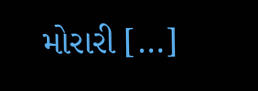મોરારી […]